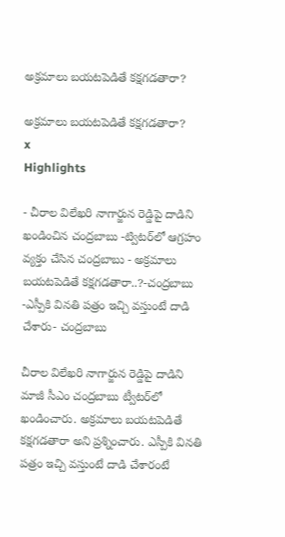అక్రమాలు బయటపెడితే కక్షగడతారా?

అక్రమాలు బయటపెడితే కక్షగడతారా?
x
Highlights

- చీరాల విలేఖరి నాగార్జున రెడ్డిపై దాడిని ఖండించిన చంద్రబాబు -ట్విటర్‌లో ఆగ్రహం వ్యక్తం చేసిన చంద్రబాబు - అక్రమాలు బయటపెడితే కక్షగడతారా..?-చంద్రబాబు -ఎస్పీకి వినతి పత్రం ఇచ్చి వస్తుంటే దాడి చేశారు- చంద్రబాబు

చీరాల విలేఖరి నాగార్జున రెడ్డిపై దాడిని మాజీ సీఎం చంద్రబాబు ట్వీటర్‌లో ఖండించారు. అక్రమాలు బయటపెడితే కక్షగడతారా అని ప్రశ్నించారు. ఎస్పీకి వినతి పత్రం ఇచ్చి వస్తుంటే దాడి చేశారంటే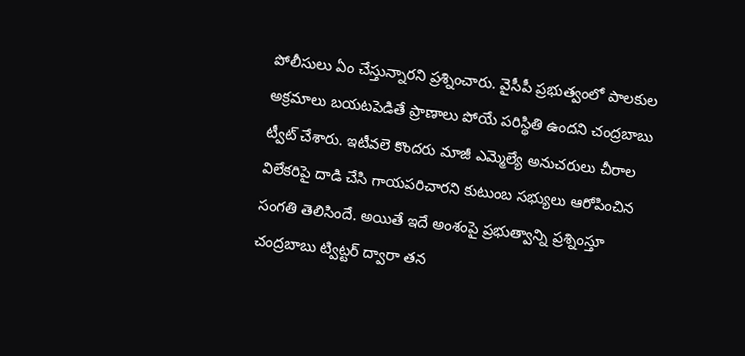పోలీసులు ఏం చేస్తున్నారని ప్రశ్నించారు. వైసీపీ ప్రభుత్వంలో పాలకుల అక్రమాలు బయటపెడితే ప్రాణాలు పోయే పరిస్థితి ఉందని చంద్రబాబు ట్వీట్ చేశారు. ఇటీవలె కొందరు మాజీ ఎమ్మెల్యే అనుచరులు చీరాల విలేకరిపై దాడి చేసి గాయపరిచారని కుటుంబ సభ్యులు ఆరోపించిన సంగతి తెలిసిందే. అయితే ఇదే అంశంపై ప్రభుత్వాన్ని ప్రశ్నింస్తూ చంద్రబాబు ట్విట్టర్ ద్వారా తన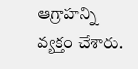ఆగ్రాహన్ని వ్యక్తం చేశారు.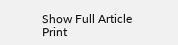Show Full Article
Print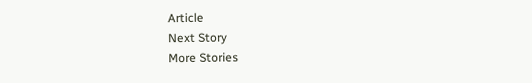Article
Next Story
More Stories